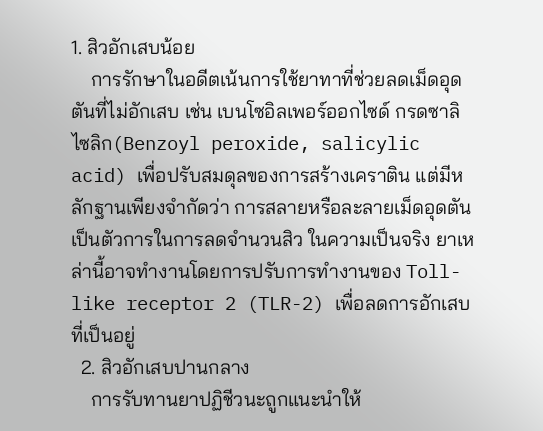1. สิวอักเสบน้อย
    การรักษาในอดีตเน้นการใช้ยาทาที่ช่วยลดเม็ดอุดตันที่ไม่อักเสบ เช่น เบนโซอิลเพอร์ออกไซด์ กรดซาลิไซลิก(Benzoyl peroxide, salicylic acid) เพื่อปรับสมดุลของการสร้างเคราติน แต่มีหลักฐานเพียงจำกัดว่า การสลายหรือละลายเม็ดอุดตันเป็นตัวการในการลดจำนวนสิว ในความเป็นจริง ยาเหล่านี้อาจทำงานโดยการปรับการทำงานของ Toll-like receptor 2 (TLR-2) เพื่อลดการอักเสบที่เป็นอยู่
  2. สิวอักเสบปานกลาง
    การรับทานยาปฏิชีวนะถูกแนะนำให้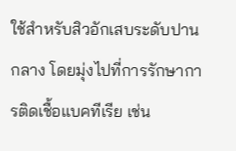ใช้สำหรับสิวอักเสบระดับปานกลาง โดยมุ่งไปที่การรักษาการติดเชื้อแบคทีเรีย เช่น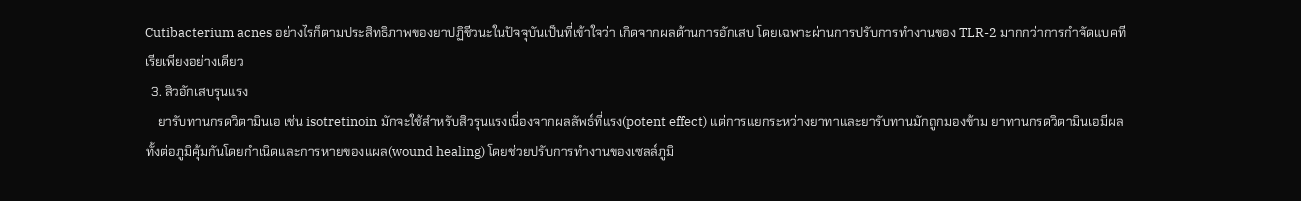Cutibacterium acnes อย่างไรก็ตามประสิทธิภาพของยาปฏิชีวนะในปัจจุบันเป็นที่เข้าใจว่า เกิดจากผลต้านการอักเสบ โดยเฉพาะผ่านการปรับการทำงานของ TLR-2 มากกว่าการกำจัดแบคทีเรียเพียงอย่างเดียว
  3. สิวอักเสบรุนแรง
    ยารับทานกรดวิตามินเอ เช่น isotretinoin มักจะใช้สำหรับสิวรุนแรงเนื่องจากผลลัพธ์ที่แรง(potent effect) แต่การแยกระหว่างยาทาและยารับทานมักถูกมองข้าม ยาทานกรดวิตามินเอมีผลทั้งต่อภูมิคุ้มกันโดยกำเนิดและการหายของแผล(wound healing) โดยช่วยปรับการทำงานของเซลล์ภูมิ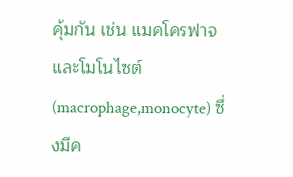คุ้มกัน เช่น แมคโครฟาจและโมโนไซต์(macrophage,monocyte) ซึ่งมีค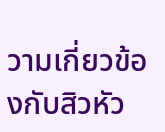วามเกี่ยวข้องกับสิวหัว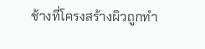ช้างที่โครงสร้างผิวถูกทำ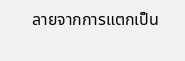ลายจากการแตกเป็น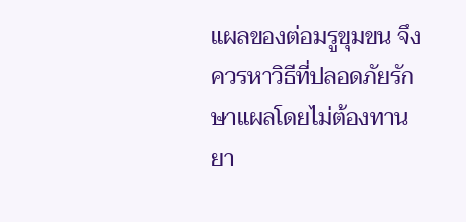แผลของต่อมรูขุมขน จึงควรหาวิธีที่ปลอดภัยรักษาแผลโดยไม่ต้องทานยา